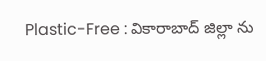Plastic-Free : వికారాబాద్ జిల్లా ను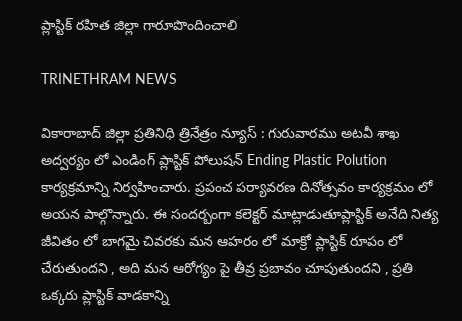ప్లాస్టిక్ రహిత జిల్లా గారూపొందించాలి

TRINETHRAM NEWS

వికారాబాద్ జిల్లా ప్రతినిధి త్రినేత్రం న్యూస్ : గురువారము అటవీ శాఖ అద్వర్యం లో ఎండింగ్ ప్లాస్టిక్ పోలుషన్ Ending Plastic Polution కార్యక్రమాన్ని నిర్వహించారు. ప్రపంచ పర్యావరణ దినోత్సవం కార్యక్రమం లో అయన పాల్గొన్నారు. ఈ సందర్బంగా కలెక్టర్ మాట్లాడుతూప్లాస్టిక్ అనేది నిత్య జీవితం లో బాగమై చివరకు మన ఆహరం లో మాక్రో ప్లాస్టిక్ రూపం లో చేరుతుందని , అది మన ఆరోగ్యం పై తీవ్ర ప్రబావం చూపుతుందని , ప్రతి ఒక్కరు ప్లాస్టిక్ వాడకాన్ని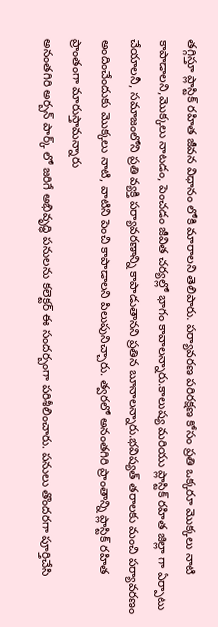తగ్గిస్తూ ప్లాస్టిక్ రహిత జీవన విధానం లోకి మారాలని తెలిపారు. పర్యావరణ పరిరక్షణ కోసం ప్రతి ఒక్కరూ మొక్కలు నాటి కాపాడాలని,మొక్కలు నాటడం, పెంచడం జీవిత చర్యల్లో భాగం కావాలన్నారు.కాలుష్య మరియు ప్లాస్టిక్ రహిత జిల్లా గా ఏర్పాటు చేయాలనీ, సమాజంలోని ప్రతి వ్యక్తి పర్యావరణాన్ని కాపాడుతానని ప్రతిన బూనాలన్నారు.భవిష్యత్ తరాలకు మంచి పర్యావరణం అందించేందుకు మొక్కలు నాటి, వాటిని పెంచి కాపాడాలని పిలుపునిచ్చారు. త్వరలో అనంతగిరి ప్రాంతాన్ని ప్లాస్టిక్ రహిత ప్రాంతంగా మారుస్తామన్నారు
అనంతగిరి అర్బన్ పార్క్ లో జరిగే అభివృద్ధి పనులను కలెక్టర్ ఈ సందర్బంగా పరిశీలించారు. పనులు తొందరగా పూర్తిచేసి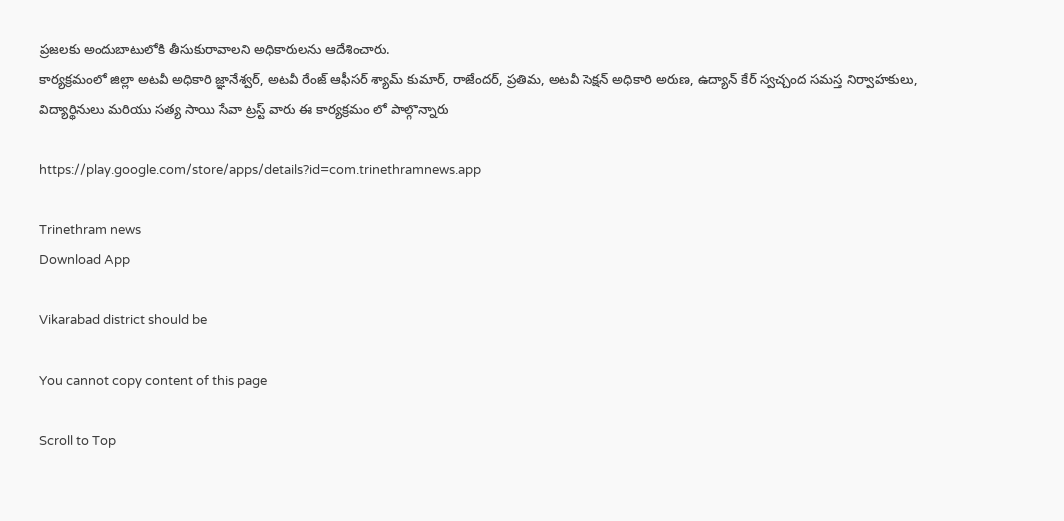ప్రజలకు అందుబాటులోకి తీసుకురావాలని అధికారులను ఆదేశించారు.
కార్యక్రమంలో జిల్లా అటవీ అధికారి జ్ఞానేశ్వర్, అటవీ రేంజ్ ఆఫీసర్ శ్యామ్ కుమార్, రాజేందర్, ప్రతిమ, అటవీ సెక్షన్ అధికారి అరుణ, ఉద్యాన్ కేర్ స్వచ్చంద సమస్త నిర్వాహకులు, విద్యార్థినులు మరియు సత్య సాయి సేవా ట్రస్ట్ వారు ఈ కార్యక్రమం లో పాల్గొన్నారు

https://play.google.com/store/apps/details?id=com.trinethramnews.app

Trinethram news
Download App

Vikarabad district should be

You cannot copy content of this page

Scroll to Top